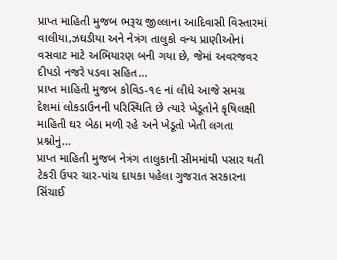પ્રાપ્ત માહિતી મુજબ ભરૂચ જીલ્લાના આદિવાસી વિસ્તારમાં વાલીયા,ઝઘડીયા અને નેત્રંગ તાલુકો વન્ય પ્રાણીઓનાં વસવાટ માટે અભિયારણ બની ગયા છે, જેમાં અવરજવર દીપડો નજરે પડવા સહિત...
પ્રાપ્ત માહિતી મુજબ કોવિડ-૧૯ નાં લીધે આજે સમગ્ર દેશમાં લોકડાઉનની પરિસ્થિતિ છે ત્યારે ખેડૂતોને કૃષિલક્ષી માહિતી ઘર બેઠા મળી રહે અને ખેડૂતો ખેતી લગતા પ્રશ્નોનું...
પ્રાપ્ત માહિતી મુજબ નેત્રંગ તાલુકાની સીમમાંથી પસાર થતી ટેકરી ઉપર ચાર-પાંચ દાયકા પહેલા ગુજરાત સરકારના સિંચાઈ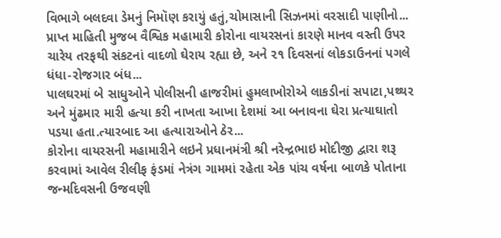વિભાગે બલદવા ડેમનું નિમૉણ કરાયું હતું,ચોમાસાની સિઝનમાં વરસાદી પાણીનો...
પ્રાપ્ત માહિતી મુજબ વૈશ્વિક મહામારી કોરોના વાયરસનાં કારણે માનવ વસ્તી ઉપર ચારેય તરફથી સંકટનાં વાદળો ઘેરાય રહ્યા છે, અને ૨૧ દિવસનાં લોકડાઉનનાં પગલે ધંધા-રોજગાર બંધ...
પાલઘરમાં બે સાધુઓને પોલીસની હાજરીમાં હુમલાખોરોએ લાકડીનાં સપાટા,પથ્થર અને મુંઢમાર મારી હત્યા કરી નાખતા આખા દેશમાં આ બનાવના ઘેરા પ્રત્યાઘાતો પડયા હતા.ત્યારબાદ આ હત્યારાઓને ઠેર...
કોરોના વાયરસની મહામારીને લઇને પ્રધાનમંત્રી શ્રી નરેન્દ્રભાઇ મોદીજી દ્વારા શરૂ કરવામાં આવેલ રીલીફ ફંડમાં નેત્રંગ ગામમાં રહેતા એક પાંચ વર્ષના બાળકે પોતાના જન્મદિવસની ઉજવણી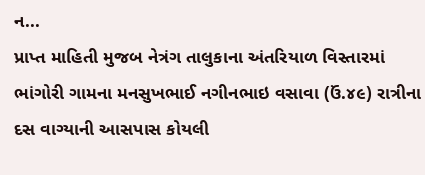ન...
પ્રાપ્ત માહિતી મુજબ નેત્રંગ તાલુકાના અંતરિયાળ વિસ્તારમાં ભાંગોરી ગામના મનસુખભાઈ નગીનભાઇ વસાવા (ઉં.૪૯) રાત્રીના દસ વાગ્યાની આસપાસ કોયલી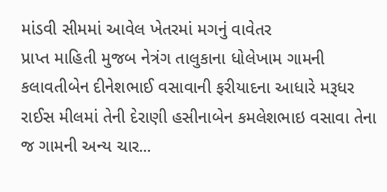માંડવી સીમમાં આવેલ ખેતરમાં મગનું વાવેતર
પ્રાપ્ત માહિતી મુજબ નેત્રંગ તાલુકાના ધોલેખામ ગામની કલાવતીબેન દીનેશભાઈ વસાવાની ફરીયાદના આધારે મરૂધર રાઈસ મીલમાં તેની દેરાણી હસીનાબેન કમલેશભાઇ વસાવા તેના જ ગામની અન્ય ચાર...